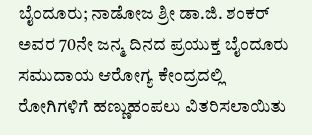ಬೈಂದೂರು; ನಾಡೋಜ ಶ್ರೀ ಡಾ.ಜಿ. ಶಂಕರ್ ಅವರ 70ನೇ ಜನ್ಮ ದಿನದ ಪ್ರಯುಕ್ತ ಬೈಂದೂರು ಸಮುದಾಯ ಆರೋಗ್ಯ ಕೇಂದ್ರದಲ್ಲಿ ರೋಗಿಗಳಿಗೆ ಹಣ್ಣುಹಂಪಲು ವಿತರಿಸಲಾಯಿತು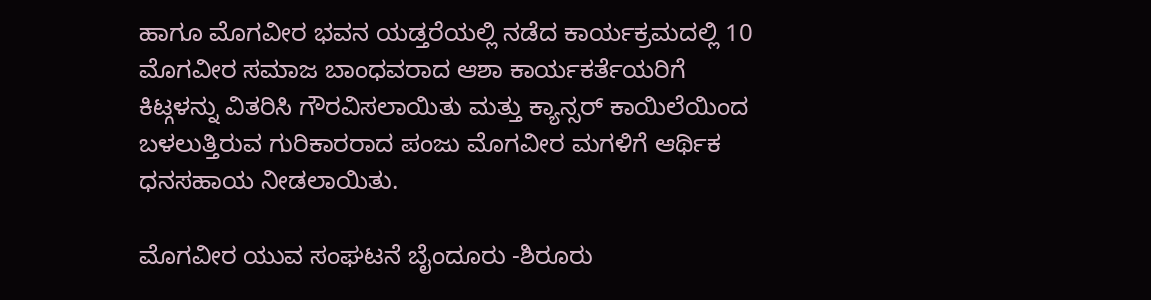ಹಾಗೂ ಮೊಗವೀರ ಭವನ ಯಡ್ತರೆಯಲ್ಲಿ ನಡೆದ ಕಾರ್ಯಕ್ರಮದಲ್ಲಿ 10 ಮೊಗವೀರ ಸಮಾಜ ಬಾಂಧವರಾದ ಆಶಾ ಕಾರ್ಯಕರ್ತೆಯರಿಗೆ ಕಿಟ್ಗಳನ್ನು ವಿತರಿಸಿ ಗೌರವಿಸಲಾಯಿತು ಮತ್ತು ಕ್ಯಾನ್ಸರ್ ಕಾಯಿಲೆಯಿಂದ ಬಳಲುತ್ತಿರುವ ಗುರಿಕಾರರಾದ ಪಂಜು ಮೊಗವೀರ ಮಗಳಿಗೆ ಆರ್ಥಿಕ ಧನಸಹಾಯ ನೀಡಲಾಯಿತು.

ಮೊಗವೀರ ಯುವ ಸಂಘಟನೆ ಬೈಂದೂರು -ಶಿರೂರು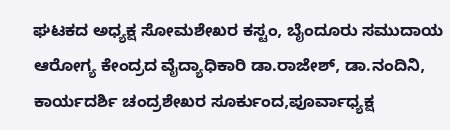ಘಟಕದ ಅಧ್ಯಕ್ಷ ಸೋಮಶೇಖರ ಕಸ್ಟಂ, ಬೈಂದೂರು ಸಮುದಾಯ ಆರೋಗ್ಯ ಕೇಂದ್ರದ ವೈದ್ಯಾಧಿಕಾರಿ ಡಾ.ರಾಜೇಶ್, ಡಾ.ನಂದಿನಿ, ಕಾರ್ಯದರ್ಶಿ ಚಂದ್ರಶೇಖರ ಸೂರ್ಕುಂದ,ಪೂರ್ವಾಧ್ಯಕ್ಷ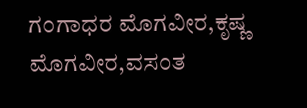ಗಂಗಾಧರ ಮೊಗವೀರ,ಕೃಷ್ಣ ಮೊಗವೀರ,ವಸಂತ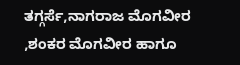ತಗ್ಗರ್ಸೆ,ನಾಗರಾಜ ಮೊಗವೀರ ,ಶಂಕರ ಮೊಗವೀರ ಹಾಗೂ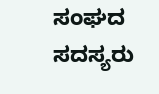ಸಂಘದ ಸದಸ್ಯರು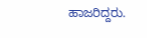ಹಾಜರಿದ್ದರು.